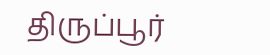திருப்பூர்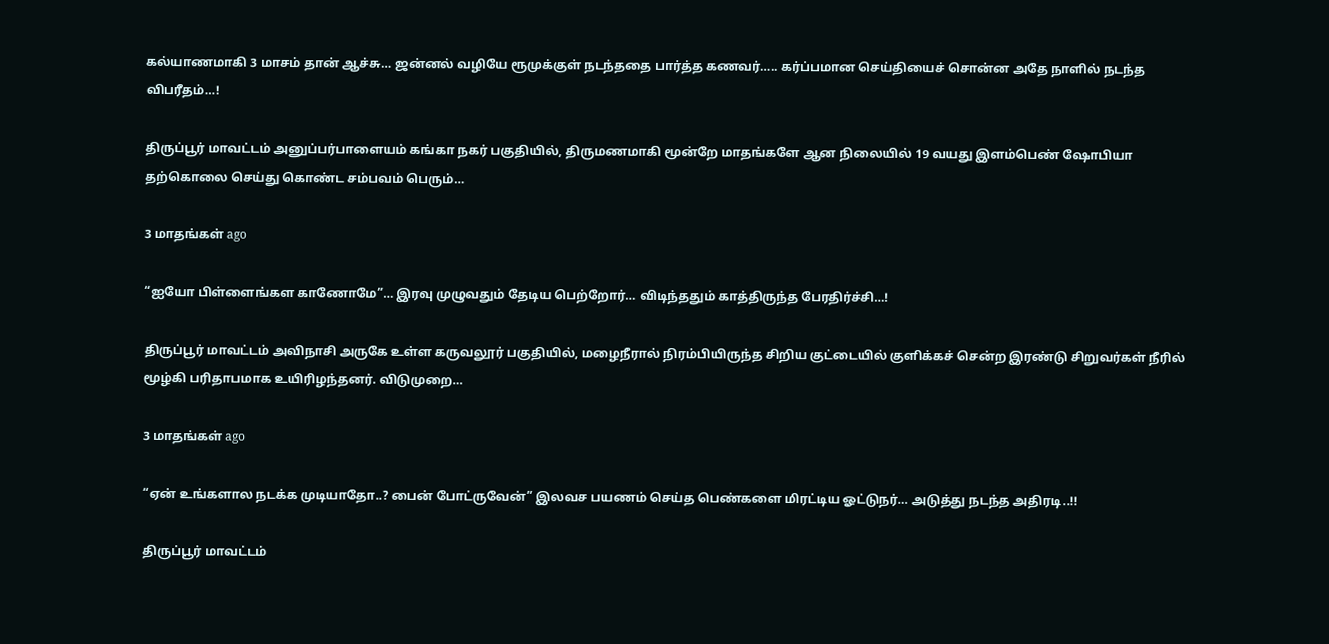கல்யாணமாகி 3 மாசம் தான் ஆச்சு… ஜன்னல் வழியே ரூமுக்குள் நடந்ததை பார்த்த கணவர்….. கர்ப்பமான செய்தியைச் சொன்ன அதே நாளில் நடந்த விபரீதம்…!

திருப்பூர் மாவட்டம் அனுப்பர்பாளையம் கங்கா நகர் பகுதியில், திருமணமாகி மூன்றே மாதங்களே ஆன நிலையில் 19 வயது இளம்பெண் ஷோபியா தற்கொலை செய்து கொண்ட சம்பவம் பெரும்…

3 மாதங்கள் ago

“ஐயோ பிள்ளைங்கள காணோமே”… இரவு முழுவதும் தேடிய பெற்றோர்… விடிந்ததும் காத்திருந்த பேரதிர்ச்சி…!

திருப்பூர் மாவட்டம் அவிநாசி அருகே உள்ள கருவலூர் பகுதியில், மழைநீரால் நிரம்பியிருந்த சிறிய குட்டையில் குளிக்கச் சென்ற இரண்டு சிறுவர்கள் நீரில் மூழ்கி பரிதாபமாக உயிரிழந்தனர். விடுமுறை…

3 மாதங்கள் ago

“ஏன் உங்களால நடக்க முடியாதோ..? பைன் போட்ருவேன்” இலவச பயணம் செய்த பெண்களை மிரட்டிய ஓட்டுநர்… அடுத்து நடந்த அதிரடி..!!

திருப்பூர் மாவட்டம்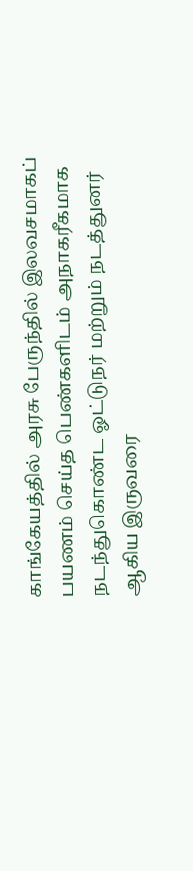காங்கேயத்தில் அரசு பேருந்தில் இலவசமாகப் பயணம் செய்த பெண்களிடம் அநாகரீகமாக நடந்துகொண்ட ஓட்டுநர் மற்றும் நடத்துனர் ஆகிய இருவரை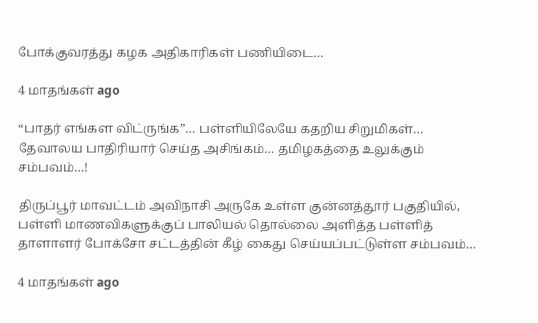போக்குவரத்து கழக அதிகாரிகள் பணியிடை…

4 மாதங்கள் ago

“பாதர் எங்கள விட்ருங்க”… பள்ளியிலேயே கதறிய சிறுமிகள்… தேவாலய பாதிரியார் செய்த அசிங்கம்… தமிழகத்தை உலுக்கும் சம்பவம்…!

திருப்பூர் மாவட்டம் அவிநாசி அருகே உள்ள குன்னத்தூர் பகுதியில், பள்ளி மாணவிகளுக்குப் பாலியல் தொல்லை அளித்த பள்ளித் தாளாளர் போக்சோ சட்டத்தின் கீழ் கைது செய்யப்பட்டுள்ள சம்பவம்…

4 மாதங்கள் ago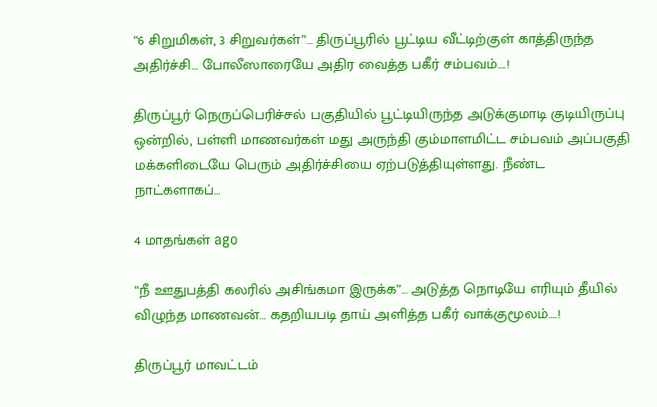“6 சிறுமிகள், 3 சிறுவர்கள்”… திருப்பூரில் பூட்டிய வீட்டிற்குள் காத்திருந்த அதிர்ச்சி… போலீஸாரையே அதிர வைத்த பகீர் சம்பவம்….!

திருப்பூர் நெருப்பெரிச்சல் பகுதியில் பூட்டியிருந்த அடுக்குமாடி குடியிருப்பு ஒன்றில், பள்ளி மாணவர்கள் மது அருந்தி கும்மாளமிட்ட சம்பவம் அப்பகுதி மக்களிடையே பெரும் அதிர்ச்சியை ஏற்படுத்தியுள்ளது. நீண்ட நாட்களாகப்…

4 மாதங்கள் ago

“நீ ஊதுபத்தி கலரில் அசிங்கமா இருக்க”… அடுத்த நொடியே எரியும் தீயில் விழுந்த மாணவன்… கதறியபடி தாய் அளித்த பகீர் வாக்குமூலம்….!

திருப்பூர் மாவட்டம்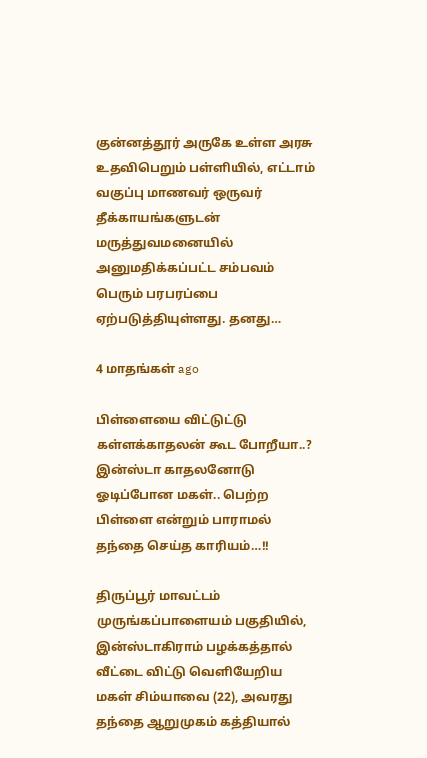குன்னத்தூர் அருகே உள்ள அரசு உதவிபெறும் பள்ளியில், எட்டாம் வகுப்பு மாணவர் ஒருவர் தீக்காயங்களுடன் மருத்துவமனையில் அனுமதிக்கப்பட்ட சம்பவம் பெரும் பரபரப்பை ஏற்படுத்தியுள்ளது. தனது…

4 மாதங்கள் ago

பிள்ளையை விட்டுட்டு கள்ளக்காதலன் கூட போறீயா..? இன்ஸ்டா காதலனோடு ஓடிப்போன மகள்.. பெற்ற பிள்ளை என்றும் பாராமல் தந்தை செய்த காரியம்…!!

திருப்பூர் மாவட்டம் முருங்கப்பாளையம் பகுதியில், இன்ஸ்டாகிராம் பழக்கத்தால் வீட்டை விட்டு வெளியேறிய மகள் சிம்யாவை (22), அவரது தந்தை ஆறுமுகம் கத்தியால்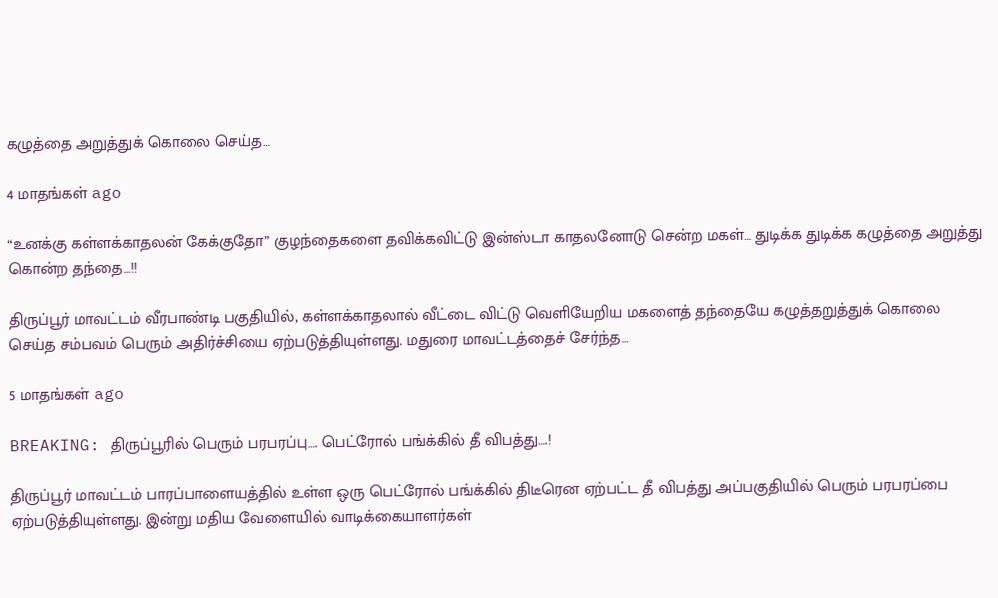கழுத்தை அறுத்துக் கொலை செய்த…

4 மாதங்கள் ago

“உனக்கு கள்ளக்காதலன் கேக்குதோ” குழந்தைகளை தவிக்கவிட்டு இன்ஸ்டா காதலனோடு சென்ற மகள்… துடிக்க துடிக்க கழுத்தை அறுத்து கொன்ற தந்தை…!!

திருப்பூர் மாவட்டம் வீரபாண்டி பகுதியில், கள்ளக்காதலால் வீட்டை விட்டு வெளியேறிய மகளைத் தந்தையே கழுத்தறுத்துக் கொலை செய்த சம்பவம் பெரும் அதிர்ச்சியை ஏற்படுத்தியுள்ளது. மதுரை மாவட்டத்தைச் சேர்ந்த…

5 மாதங்கள் ago

BREAKING: திருப்பூரில் பெரும் பரபரப்பு…. பெட்ரோல் பங்க்கில் தீ விபத்து….!

திருப்பூர் மாவட்டம் பாரப்பாளையத்தில் உள்ள ஒரு பெட்ரோல் பங்க்கில் திடீரென ஏற்பட்ட தீ விபத்து அப்பகுதியில் பெரும் பரபரப்பை ஏற்படுத்தியுள்ளது. இன்று மதிய வேளையில் வாடிக்கையாளர்கள்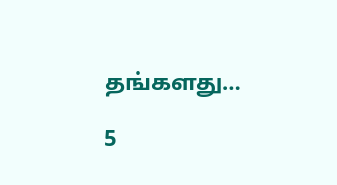தங்களது…

5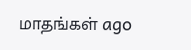மாதங்கள் ago